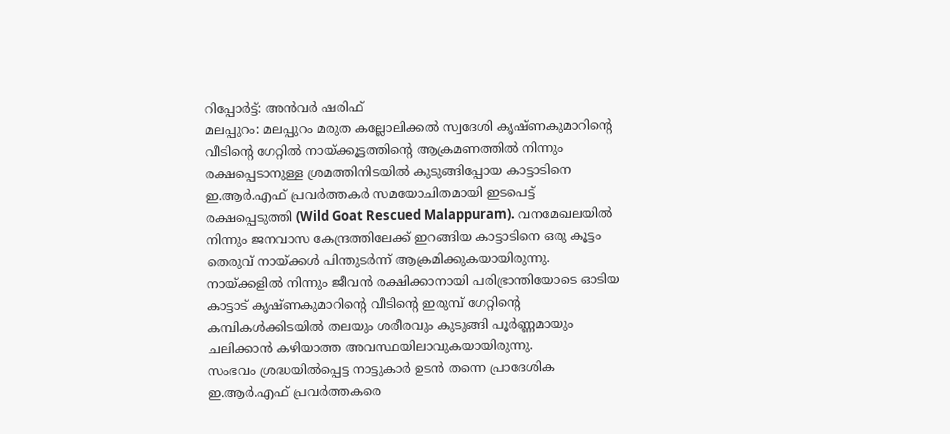റിപ്പോർട്ട്: അൻവർ ഷരിഫ്
മലപ്പുറം: മലപ്പുറം മരുത കല്ലോലിക്കൽ സ്വദേശി കൃഷ്ണകുമാറിന്റെ വീടിന്റെ ഗേറ്റിൽ നായ്ക്കൂട്ടത്തിന്റെ ആക്രമണത്തിൽ നിന്നും രക്ഷപ്പെടാനുള്ള ശ്രമത്തിനിടയിൽ കുടുങ്ങിപ്പോയ കാട്ടാടിനെ ഇ.ആർ.എഫ് പ്രവർത്തകർ സമയോചിതമായി ഇടപെട്ട് രക്ഷപ്പെടുത്തി (Wild Goat Rescued Malappuram). വനമേഖലയിൽ നിന്നും ജനവാസ കേന്ദ്രത്തിലേക്ക് ഇറങ്ങിയ കാട്ടാടിനെ ഒരു കൂട്ടം തെരുവ് നായ്ക്കൾ പിന്തുടർന്ന് ആക്രമിക്കുകയായിരുന്നു. നായ്ക്കളിൽ നിന്നും ജീവൻ രക്ഷിക്കാനായി പരിഭ്രാന്തിയോടെ ഓടിയ കാട്ടാട് കൃഷ്ണകുമാറിന്റെ വീടിന്റെ ഇരുമ്പ് ഗേറ്റിന്റെ കമ്പികൾക്കിടയിൽ തലയും ശരീരവും കുടുങ്ങി പൂർണ്ണമായും ചലിക്കാൻ കഴിയാത്ത അവസ്ഥയിലാവുകയായിരുന്നു.
സംഭവം ശ്രദ്ധയിൽപ്പെട്ട നാട്ടുകാർ ഉടൻ തന്നെ പ്രാദേശിക ഇ.ആർ.എഫ് പ്രവർത്തകരെ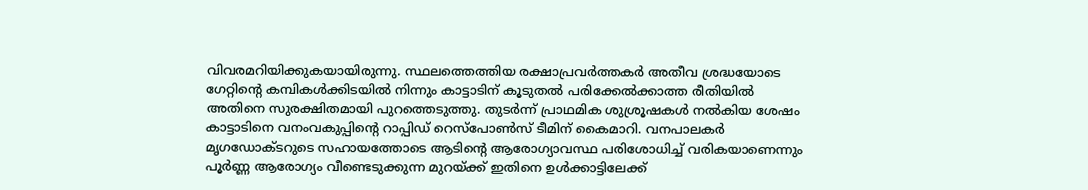വിവരമറിയിക്കുകയായിരുന്നു. സ്ഥലത്തെത്തിയ രക്ഷാപ്രവർത്തകർ അതീവ ശ്രദ്ധയോടെ ഗേറ്റിന്റെ കമ്പികൾക്കിടയിൽ നിന്നും കാട്ടാടിന് കൂടുതൽ പരിക്കേൽക്കാത്ത രീതിയിൽ അതിനെ സുരക്ഷിതമായി പുറത്തെടുത്തു. തുടർന്ന് പ്രാഥമിക ശുശ്രൂഷകൾ നൽകിയ ശേഷം കാട്ടാടിനെ വനംവകുപ്പിന്റെ റാപ്പിഡ് റെസ്പോൺസ് ടീമിന് കൈമാറി. വനപാലകർ മൃഗഡോക്ടറുടെ സഹായത്തോടെ ആടിന്റെ ആരോഗ്യാവസ്ഥ പരിശോധിച്ച് വരികയാണെന്നും പൂർണ്ണ ആരോഗ്യം വീണ്ടെടുക്കുന്ന മുറയ്ക്ക് ഇതിനെ ഉൾക്കാട്ടിലേക്ക്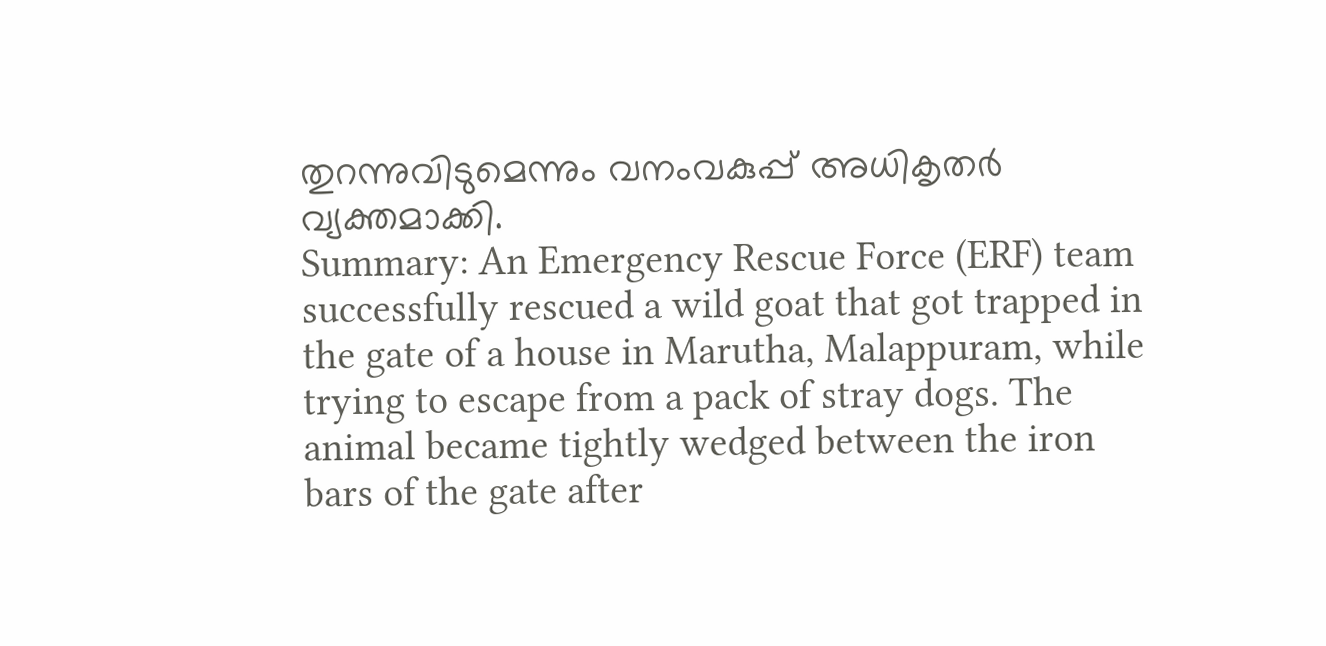തുറന്നുവിടുമെന്നും വനംവകുപ്പ് അധികൃതർ വ്യക്തമാക്കി.
Summary: An Emergency Rescue Force (ERF) team successfully rescued a wild goat that got trapped in the gate of a house in Marutha, Malappuram, while trying to escape from a pack of stray dogs. The animal became tightly wedged between the iron bars of the gate after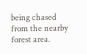being chased from the nearby forest area.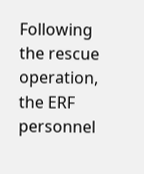Following the rescue operation, the ERF personnel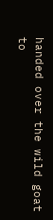handed over the wild goat to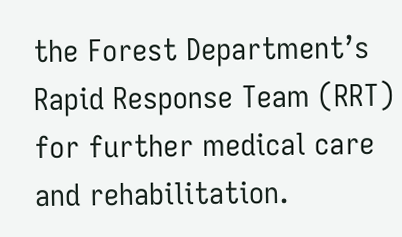the Forest Department’s Rapid Response Team (RRT) for further medical care and rehabilitation.